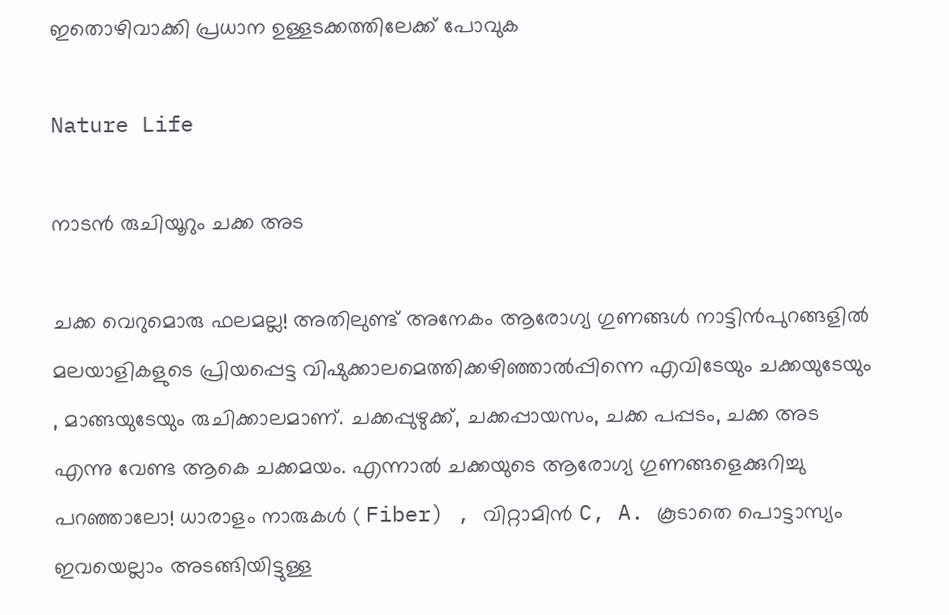ഇതൊഴിവാക്കി പ്രധാന ഉള്ളടക്കത്തിലേക്ക് പോവുക

Nature Life

നാടൻ രുചിയൂറും ചക്ക അട

ചക്ക വെറുമൊരു ഫലമല്ല! അതിലുണ്ട് അനേകം ആരോഗ്യ ഗുണങ്ങൾ നാട്ടിൻപുറങ്ങളിൽ മലയാളികളുടെ പ്രിയപ്പെട്ട വിഷുക്കാലമെത്തിക്കഴിഞ്ഞാൽപ്പിന്നെ എവിടേയും ചക്കയുടേയും , മാങ്ങയുടേയും രുചിക്കാലമാണ്. ചക്കപ്പുഴുക്ക്, ചക്കപ്പായസം, ചക്ക പപ്പടം, ചക്ക അട എന്നു വേണ്ട ആകെ ചക്കമയം. എന്നാൽ ചക്കയുടെ ആരോഗ്യ ഗുണങ്ങളെക്കുറിച്ചു പറഞ്ഞാലോ! ധാരാളം നാരുകൾ ( Fiber) , വിറ്റാമിൻ C, A. കൂടാതെ പൊട്ടാസ്യം ഇവയെല്ലാം അടങ്ങിയിട്ടുള്ള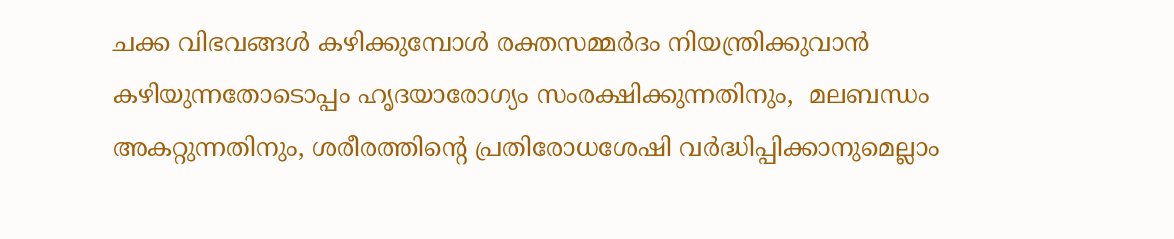ചക്ക വിഭവങ്ങൾ കഴിക്കുമ്പോൾ രക്തസമ്മർദം നിയന്ത്രിക്കുവാൻ കഴിയുന്നതോടൊപ്പം ഹൃദയാരോഗ്യം സംരക്ഷിക്കുന്നതിനും,  മലബന്ധം അകറ്റുന്നതിനും, ശരീരത്തിൻ്റെ പ്രതിരോധശേഷി വർദ്ധിപ്പിക്കാനുമെല്ലാം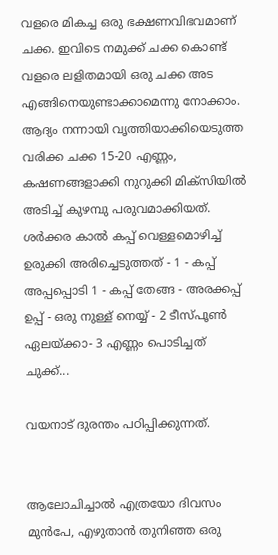വളരെ മികച്ച ഒരു ഭക്ഷണവിഭവമാണ് ചക്ക. ഇവിടെ നമുക്ക് ചക്ക കൊണ്ട് വളരെ ലളിതമായി ഒരു ചക്ക അട എങ്ങിനെയുണ്ടാക്കാമെന്നു നോക്കാം. ആദ്യം നന്നായി വൃത്തിയാക്കിയെടുത്ത വരിക്ക ചക്ക 15-20 എണ്ണം, കഷണങ്ങളാക്കി നുറുക്കി മിക്സിയിൽ അടിച്ച് കുഴമ്പു പരുവമാക്കിയത്. ശർക്കര കാൽ കപ്പ് വെള്ളമൊഴിച്ച് ഉരുക്കി അരിച്ചെടുത്തത് - 1 - കപ്പ് അപ്പപ്പൊടി 1 - കപ്പ് തേങ്ങ - അരക്കപ്പ് ഉപ്പ് - ഒരു നുള്ള് നെയ്യ് - 2 ടീസ്പൂൺ ഏലയ്ക്കാ- 3 എണ്ണം പൊടിച്ചത് ചുക്ക്...

വയനാട് ദുരന്തം പഠിപ്പിക്കുന്നത്.


ആലോചിച്ചാൽ എത്രയോ ദിവസം മുൻപേ, എഴുതാൻ തുനിഞ്ഞ ഒരു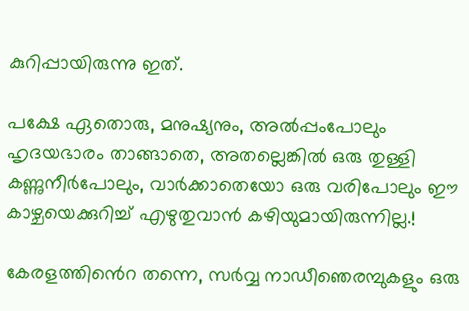കുറിപ്പായിരുന്നു ഇത്.

പക്ഷേ ഏതൊരു, മനുഷ്യനും, അൽപ്പംപോലും ഹൃദയഭാരം താങ്ങാതെ, അതല്ലെങ്കിൽ ഒരു തുള്ളി കണ്ണുനീർപോലും, വാർക്കാതെയോ ഒരു വരിപോലും ഈ കാഴ്ചയെക്കുറിച്ച് എഴുതുവാൻ കഴിയുമായിരുന്നില്ല.!

കേരളത്തിൻെറ തന്നെ, സർവ്വ നാഡീഞെരമ്പുകളും ഒരു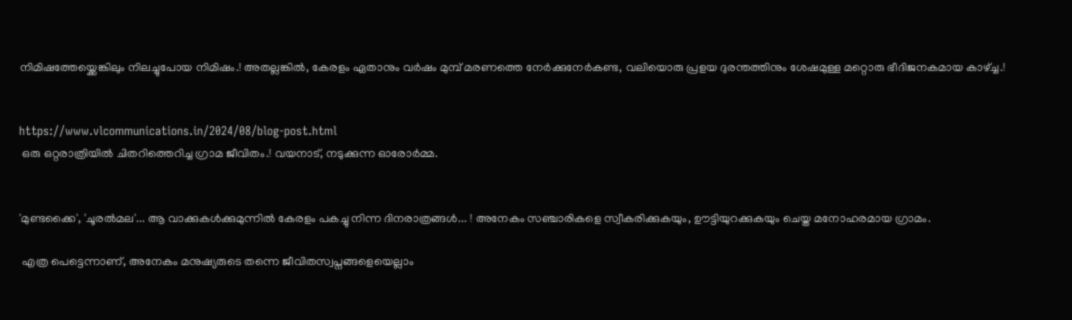നിമിഷത്തേയ്ക്കെങ്കിലും നിലച്ചുപോയ നിമിഷം.! അതല്ലങ്കിൽ, കേരളം ഏതാനും വർഷം മുമ്പ് മരണത്തെ നേർക്കുനേർകണ്ട, വലിയൊരു പ്രളയ ദുരന്തത്തിനും ശേഷമുള്ള മറ്റൊരു ഭീദിജനകമായ കാഴ്ച്ച.!


https://www.vlcommunications.in/2024/08/blog-post.html
 ഒരു ഒറ്റരാത്രിയിൽ ചിതറിത്തെറിച്ച ഗ്രാമ ജീവിതം.! വയനാട്, നടുക്കുന്ന ഓരോർമ്മ.


'മുണ്ടക്കൈ', 'ചൂരൽമല'... ആ വാക്കുകൾക്കുമുന്നിൽ കേരളം പകച്ചു നിന്ന ദിനരാത്രങ്ങൾ... ! അനേകം സഞ്ചാരികളെ സ്വീകരിക്കുകയും, ഊട്ടിയുറക്കുകയും ചെയ്ത മനോഹരമായ ഗ്രാമം.

 എത്ര പെട്ടെന്നാണ്, അനേകം മനുഷ്യരുടെ തന്നെ ജീവിതസ്വപ്നങ്ങളെയെല്ലാം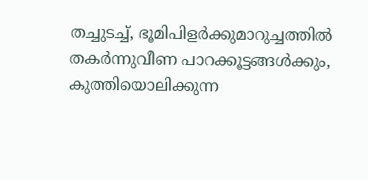തച്ചുടച്ച്, ഭൂമിപിളർക്കുമാറുച്ചത്തിൽ തകർന്നുവീണ പാറക്കൂട്ടങ്ങൾക്കും, കുത്തിയൊലിക്കുന്ന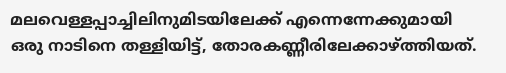മലവെള്ളപ്പാച്ചിലിനുമിടയിലേക്ക് എന്നെന്നേക്കുമായി ഒരു നാടിനെ തള്ളിയിട്ട്, തോരകണ്ണീരിലേക്കാഴ്ത്തിയത്.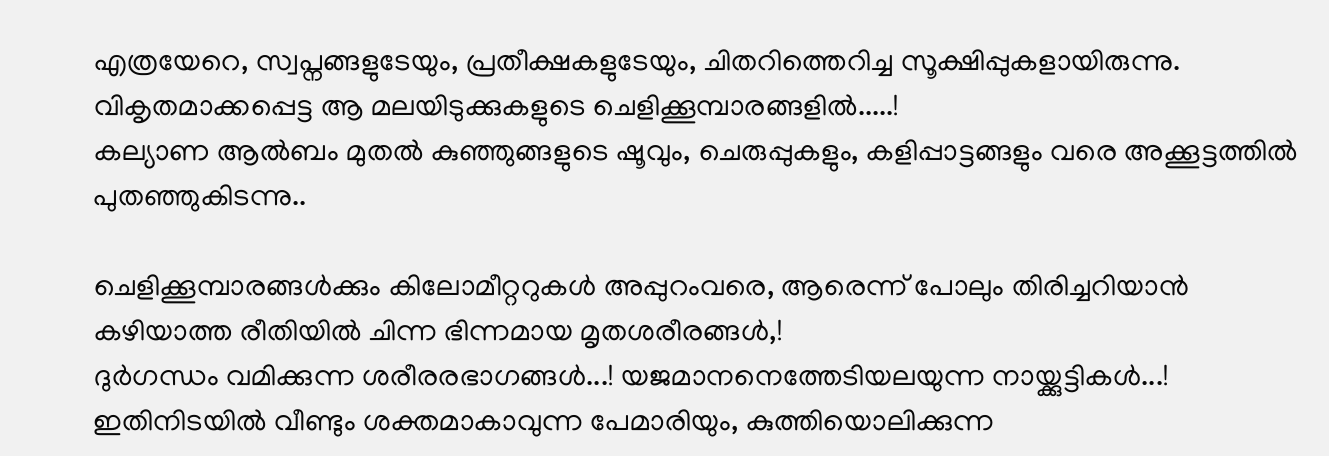എത്രയേറെ, സ്വപ്നങ്ങളുടേയും, പ്രതീക്ഷകളുടേയും, ചിതറിത്തെറിച്ച സൂക്ഷിപ്പുകളായിരുന്നു. വികൃതമാക്കപ്പെട്ട ആ മലയിടുക്കുകളുടെ ചെളിക്കൂമ്പാരങ്ങളിൽ.....!
കല്യാണ ആൽബം മുതൽ കുഞ്ഞുങ്ങളുടെ ഷൂവും, ചെരുപ്പുകളും, കളിപ്പാട്ടങ്ങളും വരെ അക്കൂട്ടത്തിൽ പുതഞ്ഞുകിടന്നു..

ചെളിക്കൂമ്പാരങ്ങൾക്കും കിലോമീറ്ററുകൾ അപ്പുറംവരെ, ആരെന്ന് പോലും തിരിച്ചറിയാൻ കഴിയാത്ത രീതിയിൽ ചിന്ന ഭിന്നമായ മൃതശരീരങ്ങൾ,!
ദുർഗന്ധം വമിക്കുന്ന ശരീരരഭാഗങ്ങൾ...! യജമാനനെത്തേടിയലയുന്ന നായ്ക്കുട്ടികൾ...! ഇതിനിടയിൽ വീണ്ടും ശക്തമാകാവുന്ന പേമാരിയും, കുത്തിയൊലിക്കുന്ന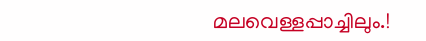മലവെള്ളപ്പാച്ചിലും.!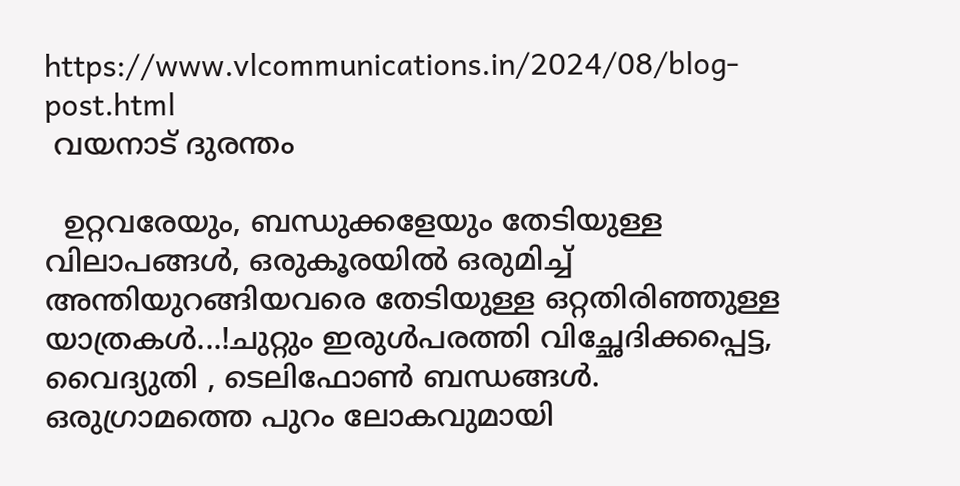https://www.vlcommunications.in/2024/08/blog-post.html
 വയനാട് ദുരന്തം

  ഉറ്റവരേയും, ബന്ധുക്കളേയും തേടിയുള്ള വിലാപങ്ങൾ, ഒരുകൂരയിൽ ഒരുമിച്ച് അന്തിയുറങ്ങിയവരെ തേടിയുള്ള ഒറ്റതിരിഞ്ഞുള്ള യാത്രകൾ...!ചുറ്റും ഇരുൾപരത്തി വിച്ഛേദിക്കപ്പെട്ട, വൈദ്യുതി , ടെലിഫോൺ ബന്ധങ്ങൾ. ഒരുഗ്രാമത്തെ പുറം ലോകവുമായി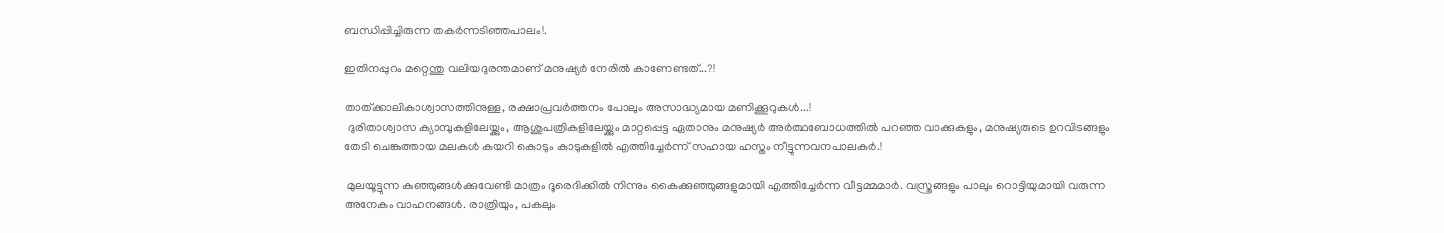ബന്ധിപ്പിച്ചിരുന്ന തകർന്നടിഞ്ഞപാലം!.

ഇതിനപ്പുറം മറ്റെന്തു വലിയദുരന്തമാണ് മനുഷ്യർ നേരിൽ കാണേണ്ടത്...?!

താത്ക്കാലികാശ്വാസത്തിനുള്ള, രക്ഷാപ്രവർത്തനം പോലും അസാദ്ധ്യമായ മണിക്കൂറുകൾ...!
 ദുരിതാശ്വാസ ക്യാമ്പുകളിലേയ്ക്കും, ആശുപത്രികളിലേയ്ക്കും മാറ്റപ്പെട്ട ഏതാനും മനുഷ്യർ അർത്ഥബോധത്തിൽ പറഞ്ഞ വാക്കുകളും, മനുഷ്യരുടെ ഉറവിടങ്ങളും തേടി ചെങ്കുത്തായ മലകൾ കയറി കൊടും കാടുകളിൽ എത്തിച്ചേർന്ന് സഹായ ഹസ്തം നീട്ടുന്നവനപാലകർ.!

 മുലയൂട്ടുന്ന കുഞ്ഞുങ്ങൾക്കുവേണ്ടി മാത്രം ദൂരെദിക്കിൽ നിന്നും കൈക്കുഞ്ഞുങ്ങളുമായി എത്തിച്ചേർന്ന വീട്ടമ്മമാർ. വസ്ത്രങ്ങളും പാലും റൊട്ടിയുമായി വരുന്ന അനേകം വാഹനങ്ങൾ. രാത്രിയും, പകലും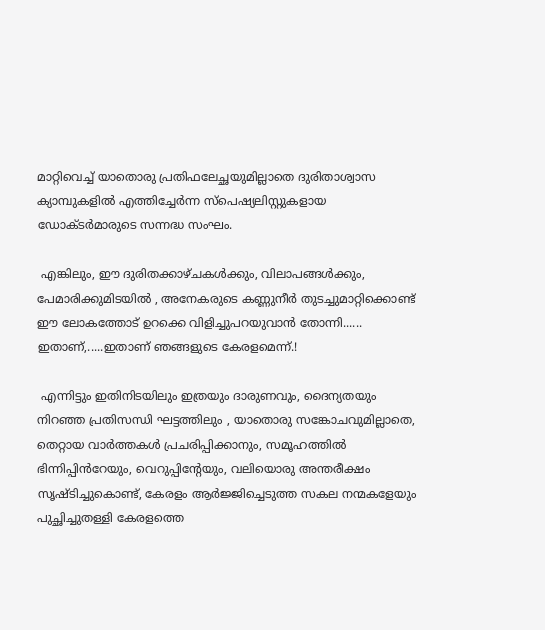മാറ്റിവെച്ച് യാതൊരു പ്രതിഫലേച്ഛയുമില്ലാതെ ദുരിതാശ്വാസ ക്യാമ്പുകളിൽ എത്തിച്ചേർന്ന സ്പെഷ്യലിസ്റ്റുകളായ ഡോക്ടർമാരുടെ സന്നദ്ധ സംഘം.

 എങ്കിലും, ഈ ദുരിതക്കാഴ്ചകൾക്കും, വിലാപങ്ങൾക്കും, പേമാരിക്കുമിടയിൽ , അനേകരുടെ കണ്ണുനീർ തുടച്ചുമാറ്റിക്കൊണ്ട് ഈ ലോകത്തോട് ഉറക്കെ വിളിച്ചുപറയുവാൻ തോന്നി...... ഇതാണ്,.....ഇതാണ് ഞങ്ങളുടെ കേരളമെന്ന്.!

 എന്നിട്ടും ഇതിനിടയിലും ഇത്രയും ദാരുണവും, ദൈന്യതയും നിറഞ്ഞ പ്രതിസന്ധി ഘട്ടത്തിലും , യാതൊരു സങ്കോചവുമില്ലാതെ, തെറ്റായ വാർത്തകൾ പ്രചരിപ്പിക്കാനും, സമൂഹത്തിൽ ഭിന്നിപ്പിൻറേയും, വെറുപ്പിൻ്റേയും, വലിയൊരു അന്തരീക്ഷം സൃഷ്ടിച്ചുകൊണ്ട്, കേരളം ആർജ്ജിച്ചെടുത്ത സകല നന്മകളേയും പുച്ഛിച്ചുതള്ളി കേരളത്തെ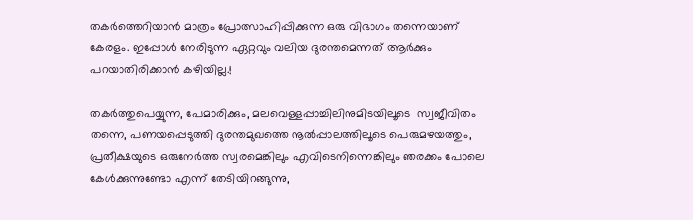തകർത്തെറിയാൻ മാത്രം പ്രോത്സാഹിപ്പിക്കുന്ന ഒരു വിഭാഗം തന്നെയാണ് കേരളം. ഇപ്പോൾ നേരിടുന്ന ഏറ്റവും വലിയ ദുരന്തമെന്നത് ആർക്കും പറയാതിരിക്കാൻ കഴിയില്ല.!

തകർത്തുപെയ്യുന്ന, പേമാരിക്കും, മലവെള്ളപ്പാച്ചിലിനുമിടയിലൂടെ  സ്വജീവിതം തന്നെ, പണയപ്പെടുത്തി ദുരന്തമുഖത്തെ നൂൽപ്പാലത്തിലൂടെ പെരുമഴയത്തും, പ്രതീക്ഷയുടെ ഒരുനേർത്ത സ്വരമെങ്കിലും എവിടെനിന്നെങ്കിലും ഞരക്കം പോലെ കേൾക്കുന്നുണ്ടോ എന്ന് തേടിയിറങ്ങുന്നു,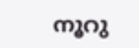നൂറു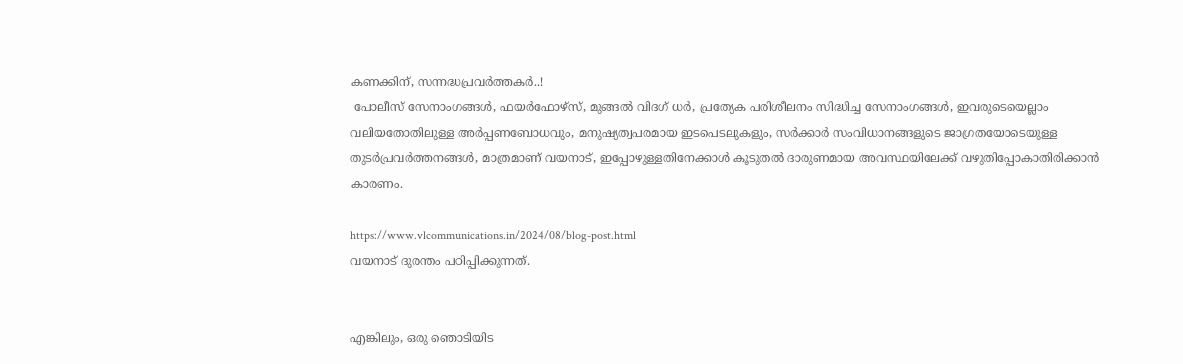കണക്കിന്, സന്നദ്ധപ്രവർത്തകർ..!
 പോലീസ് സേനാംഗങ്ങൾ, ഫയർഫോഴ്‌സ്, മുങ്ങൽ വിദഗ് ധർ, പ്രത്യേക പരിശീലനം സിദ്ധിച്ച സേനാംഗങ്ങൾ, ഇവരുടെയെല്ലാം വലിയതോതിലുള്ള അർപ്പണബോധവും, മനുഷ്യത്വപരമായ ഇടപെടലുകളും, സർക്കാർ സംവിധാനങ്ങളുടെ ജാഗ്രതയോടെയുള്ള തുടർപ്രവർത്തനങ്ങൾ, മാത്രമാണ് വയനാട്, ഇപ്പോഴുള്ളതിനേക്കാൾ കൂടുതൽ ദാരുണമായ അവസ്ഥയിലേക്ക് വഴുതിപ്പോകാതിരിക്കാൻ കാരണം.

https://www.vlcommunications.in/2024/08/blog-post.html
വയനാട് ദുരന്തം പഠിപ്പിക്കുന്നത്.


എങ്കിലും, ഒരു ഞൊടിയിട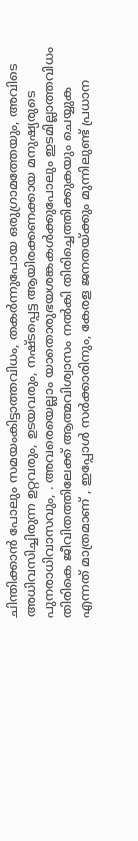ചിന്തിക്കാൻ പോലും സമയംകിട്ടാത്തവിധം, തകർന്നുപോയ ഒരുഗ്രാമത്തേയും, അവിടെ അധിവസിച്ചിരുന്ന ഉറ്റവരും, ഉടയവരും, നഷ്ടപ്പെട്ട ആയിരക്കണക്കായ മനുഷ്യരുടെ പുനരാധിവാസവും, . അവരെയെല്ലാം യാതൊരുഭയശങ്കകൾക്കുപോലും ഇടമില്ലാത്തവിധം തിരികെ ജീവിതത്തിലേക്ക് ആത്മവിശ്വാസം നൽകി തിരിച്ചെത്തിക്കുകയും ചെയ്യുക എന്നത് മാത്രമാണ് , ഇപ്പോൾ സർക്കാരിനും, കേരള ജനതയ്ക്കും മുന്നിലുണ്ട് പ്രധാന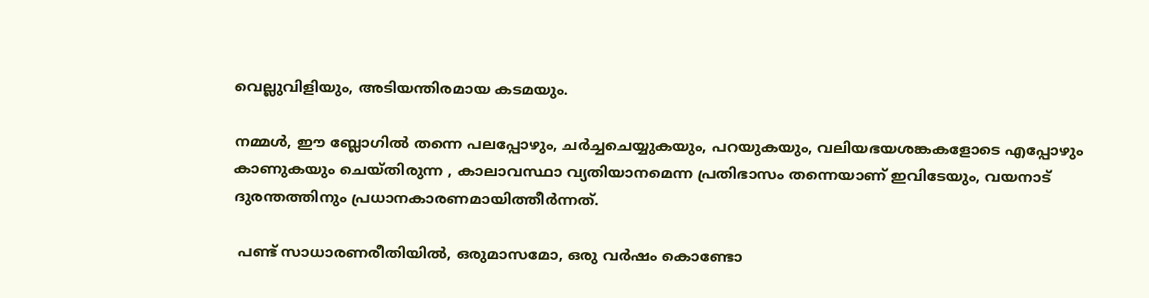വെല്ലുവിളിയും, അടിയന്തിരമായ കടമയും.

നമ്മൾ, ഈ ബ്ലോഗിൽ തന്നെ പലപ്പോഴും, ചർച്ചചെയ്യുകയും, പറയുകയും, വലിയഭയശങ്കകളോടെ എപ്പോഴും കാണുകയും ചെയ്തിരുന്ന , കാലാവസ്ഥാ വ്യതിയാനമെന്ന പ്രതിഭാസം തന്നെയാണ് ഇവിടേയും, വയനാട് ദുരന്തത്തിനും പ്രധാനകാരണമായിത്തീർന്നത്.

 പണ്ട് സാധാരണരീതിയിൽ, ഒരുമാസമോ, ഒരു വർഷം കൊണ്ടോ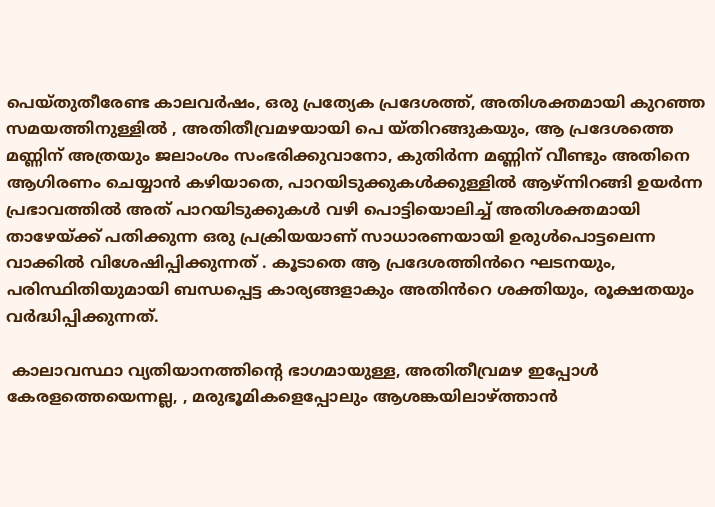പെയ്തുതീരേണ്ട കാലവർഷം, ഒരു പ്രത്യേക പ്രദേശത്ത്, അതിശക്തമായി കുറഞ്ഞ സമയത്തിനുള്ളിൽ , അതിതീവ്രമഴയായി പെ യ്തിറങ്ങുകയും, ആ പ്രദേശത്തെ മണ്ണിന് അത്രയും ജലാംശം സംഭരിക്കുവാനോ, കുതിർന്ന മണ്ണിന് വീണ്ടും അതിനെ ആഗിരണം ചെയ്യാൻ കഴിയാതെ, പാറയിടുക്കുകൾക്കുള്ളിൽ ആഴ്ന്നിറങ്ങി ഉയർന്ന പ്രഭാവത്തിൽ അത് പാറയിടുക്കുകൾ വഴി പൊട്ടിയൊലിച്ച് അതിശക്തമായി താഴേയ്ക്ക് പതിക്കുന്ന ഒരു പ്രക്രിയയാണ് സാധാരണയായി ഉരുൾപൊട്ടലെന്ന വാക്കിൽ വിശേഷിപ്പിക്കുന്നത് . കൂടാതെ ആ പ്രദേശത്തിൻറെ ഘടനയും, പരിസ്ഥിതിയുമായി ബന്ധപ്പെട്ട കാര്യങ്ങളാകും അതിൻറെ ശക്തിയും, രൂക്ഷതയും വർദ്ധിപ്പിക്കുന്നത്.

 കാലാവസ്ഥാ വ്യതിയാനത്തിൻ്റെ ഭാഗമായുള്ള, അതിതീവ്രമഴ ഇപ്പോൾ കേരളത്തെയെന്നല്ല, , മരുഭൂമികളെപ്പോലും ആശങ്കയിലാഴ്ത്താൻ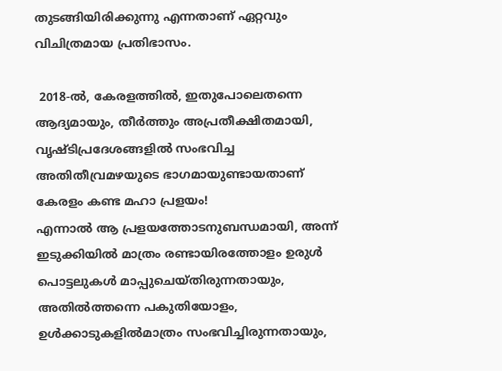തുടങ്ങിയിരിക്കുന്നു എന്നതാണ് ഏറ്റവും വിചിത്രമായ പ്രതിഭാസം.

 2018-ൽ, കേരളത്തിൽ, ഇതുപോലെതന്നെ ആദ്യമായും, തീർത്തും അപ്രതീക്ഷിതമായി, വൃഷ്ടിപ്രദേശങ്ങളിൽ സംഭവിച്ച അതിതീവ്രമഴയുടെ ഭാഗമായുണ്ടായതാണ് കേരളം കണ്ട മഹാ പ്രളയം!
എന്നാൽ ആ പ്രളയത്തോടനുബന്ധമായി, അന്ന് ഇടുക്കിയിൽ മാത്രം രണ്ടായിരത്തോളം ഉരുൾ പൊട്ടലുകൾ മാപ്പുചെയ്തിരുന്നതായും, അതിൽത്തന്നെ പകുതിയോളം, ഉൾക്കാടുകളിൽമാത്രം സംഭവിച്ചിരുന്നതായും,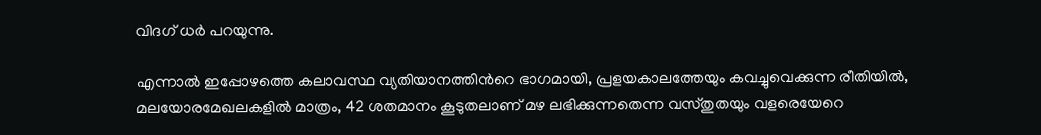വിദഗ് ധർ പറയുന്നു.

എന്നാൽ ഇപ്പോഴത്തെ കലാവസ്ഥ വ്യതിയാനത്തിൻറെ ഭാഗമായി, പ്രളയകാലത്തേയും കവച്ചുവെക്കുന്ന രീതിയിൽ, മലയോരമേഖലകളിൽ മാത്രം, 42 ശതമാനം കൂടുതലാണ് മഴ ലഭിക്കുന്നതെന്ന വസ്‌തുതയും വളരെയേറെ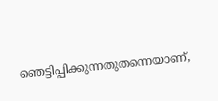ഞെട്ടിപ്പിക്കുന്നതുതന്നെയാണ്,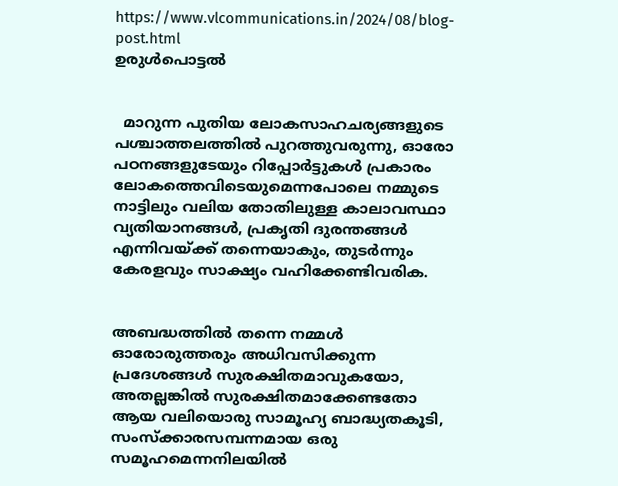https://www.vlcommunications.in/2024/08/blog-post.html
ഉരുൾപൊട്ടൽ


  മാറുന്ന പുതിയ ലോകസാഹചര്യങ്ങളുടെ പശ്ചാത്തലത്തിൽ പുറത്തുവരുന്നു, ഓരോ പഠനങ്ങളുടേയും റിപ്പോർട്ടുകൾ പ്രകാരം ലോകത്തെവിടെയുമെന്നപോലെ നമ്മുടെ നാട്ടിലും വലിയ തോതിലുള്ള കാലാവസ്ഥാ വ്യതിയാനങ്ങൾ, പ്രകൃതി ദുരന്തങ്ങൾ എന്നിവയ്ക്ക് തന്നെയാകും, തുടർന്നും കേരളവും സാക്ഷ്യം വഹിക്കേണ്ടിവരിക.


അബദ്ധത്തിൽ തന്നെ നമ്മൾ ഓരോരുത്തരും അധിവസിക്കുന്ന പ്രദേശങ്ങൾ സുരക്ഷിതമാവുകയോ, അതല്ലങ്കിൽ സുരക്ഷിതമാക്കേണ്ടതോ ആയ വലിയൊരു സാമൂഹ്യ ബാദ്ധ്യതകൂടി, സംസ്ക്കാരസമ്പന്നമായ ഒരു സമൂഹമെന്നനിലയിൽ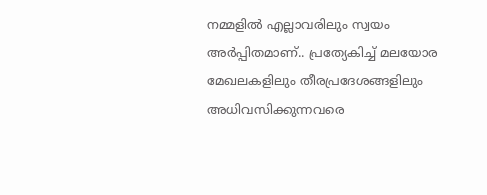നമ്മളിൽ എല്ലാവരിലും സ്വയം അർപ്പിതമാണ്.. പ്രത്യേകിച്ച് മലയോര മേഖലകളിലും തീരപ്രദേശങ്ങളിലും അധിവസിക്കുന്നവരെ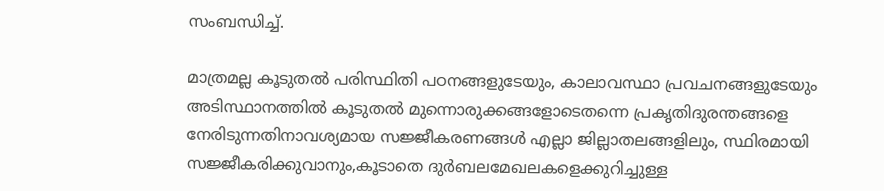സംബന്ധിച്ച്.

മാത്രമല്ല കൂടുതൽ പരിസ്ഥിതി പഠനങ്ങളുടേയും, കാലാവസ്ഥാ പ്രവചനങ്ങളുടേയും അടിസ്ഥാനത്തിൽ കൂടുതൽ മുന്നൊരുക്കങ്ങളോടെതന്നെ പ്രകൃതിദുരന്തങ്ങളെ നേരിടുന്നതിനാവശ്യമായ സജ്ജീകരണങ്ങൾ എല്ലാ ജില്ലാതലങ്ങളിലും, സ്ഥിരമായി സജ്ജീകരിക്കുവാനും,കൂടാതെ ദുർബലമേഖലകളെക്കുറിച്ചുള്ള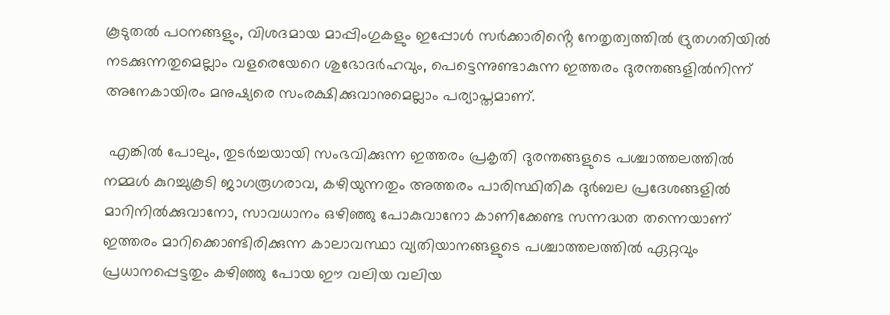കൂടുതൽ പഠനങ്ങളും, വിശദമായ മാപ്പിംഗുകളും ഇപ്പോൾ സർക്കാരിൻ്റെ നേതൃത്വത്തിൽ ദ്രുതഗതിയിൽ നടക്കുന്നതുമെല്ലാം വളരെയേറെ ശുഭോദർഹവും, പെട്ടെന്നുണ്ടാകുന്ന ഇത്തരം ദുരന്തങ്ങളിൽനിന്ന് അനേകായിരം മനുഷ്യരെ സംരക്ഷിക്കുവാനുമെല്ലാം പര്യാപ്തമാണ്.

 എങ്കിൽ പോലും, തുടർച്ചയായി സംഭവിക്കുന്ന ഇത്തരം പ്രകൃതി ദുരന്തങ്ങളുടെ പശ്ചാത്തലത്തിൽ നമ്മൾ കുറച്ചുകൂടി ജാഗരൂഗരാവ, കഴിയുന്നതും അത്തരം പാരിസ്ഥിതിക ദുർബല പ്രദേശങ്ങളിൽ മാറിനിൽക്കുവാനോ, സാവധാനം ഒഴിഞ്ഞു പോകുവാനോ കാണിക്കേണ്ട സന്നദ്ധത തന്നെയാണ് ഇത്തരം മാറിക്കൊണ്ടിരിക്കുന്ന കാലാവസ്ഥാ വ്യതിയാനങ്ങളുടെ പശ്ചാത്തലത്തിൽ ഏറ്റവും പ്രധാനപ്പെട്ടതും കഴിഞ്ഞു പോയ ഈ വലിയ വലിയ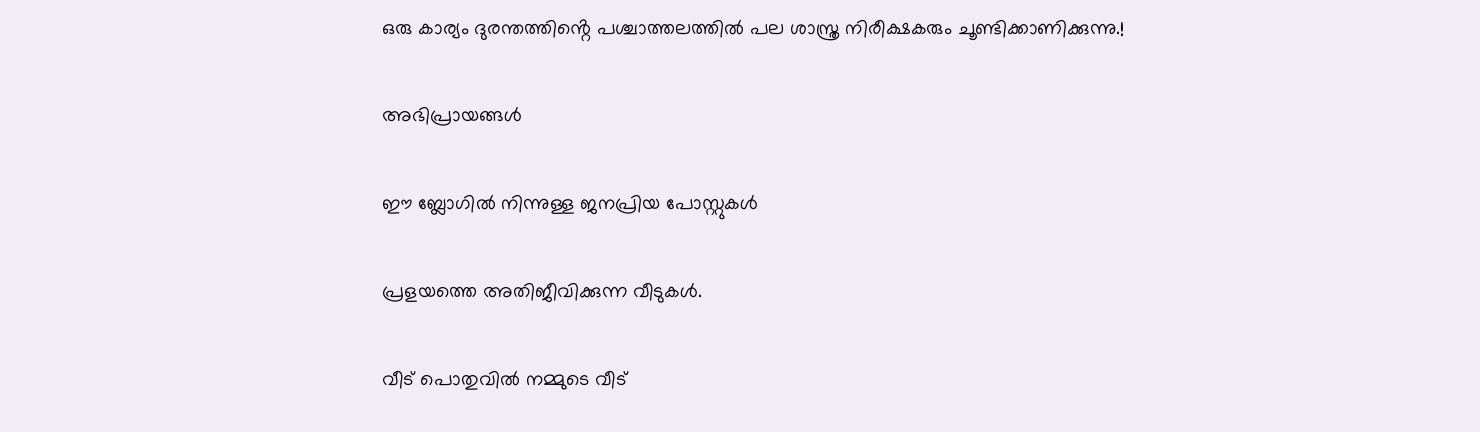ഒരു കാര്യം ദുരന്തത്തിൻ്റെ പശ്ചാത്തലത്തിൽ പല ശാസ്ത്ര നിരീക്ഷകരും ചൂണ്ടിക്കാണിക്കുന്നു.!

അഭിപ്രായങ്ങള്‍

ഈ ബ്ലോഗിൽ നിന്നുള്ള ജനപ്രിയ പോസ്റ്റുകള്‍‌

പ്രളയത്തെ അതിജീവിക്കുന്ന വീടുകൾ.

വീട് പൊതുവിൽ നമ്മുടെ വീട്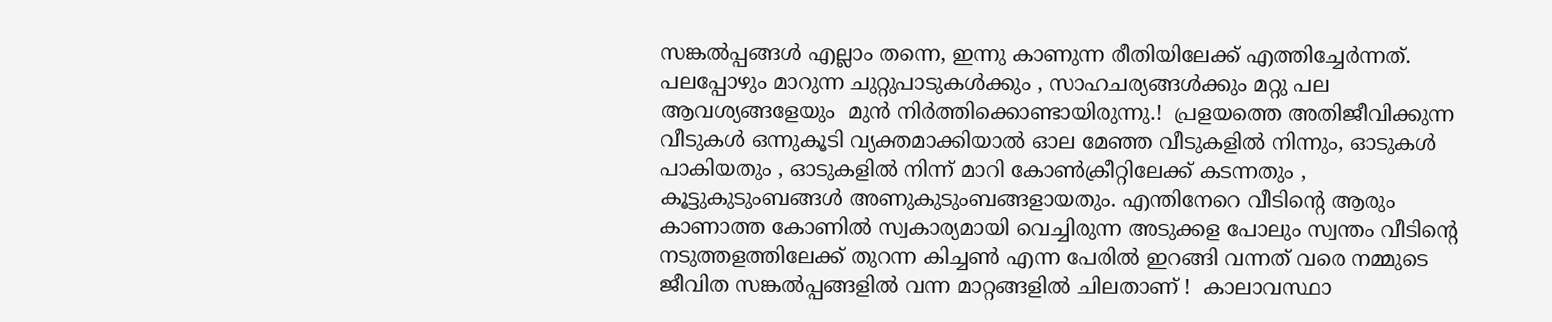സങ്കൽപ്പങ്ങൾ എല്ലാം തന്നെ, ഇന്നു കാണുന്ന രീതിയിലേക്ക് എത്തിച്ചേർന്നത്. പലപ്പോഴും മാറുന്ന ചുറ്റുപാടുകൾക്കും , സാഹചര്യങ്ങൾക്കും മറ്റു പല ആവശ്യങ്ങളേയും  മുൻ നിർത്തിക്കൊണ്ടായിരുന്നു.!  പ്രളയത്തെ അതിജീവിക്കുന്ന വീടുകൾ ഒന്നുകൂടി വ്യക്തമാക്കിയാൽ ഓല മേഞ്ഞ വീടുകളിൽ നിന്നും, ഓടുകൾ പാകിയതും , ഓടുകളിൽ നിന്ന് മാറി കോൺക്രീറ്റിലേക്ക് കടന്നതും , കൂട്ടുകുടുംബങ്ങൾ അണുകുടുംബങ്ങളായതും. എന്തിനേറെ വീടിൻ്റെ ആരും കാണാത്ത കോണിൽ സ്വകാര്യമായി വെച്ചിരുന്ന അടുക്കള പോലും സ്വന്തം വീടിൻ്റെ നടുത്തളത്തിലേക്ക് തുറന്ന കിച്ചൺ എന്ന പേരിൽ ഇറങ്ങി വന്നത് വരെ നമ്മുടെ ജീവിത സങ്കൽപ്പങ്ങളിൽ വന്ന മാറ്റങ്ങളിൽ ചിലതാണ് !  കാലാവസ്ഥാ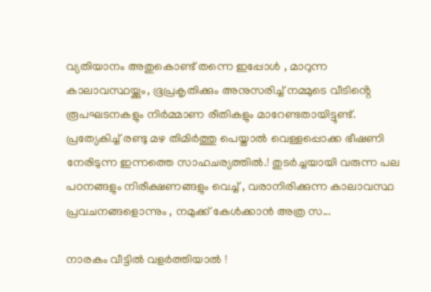വ്യതിയാനം അതുകൊണ്ട് തന്നെ ഇപ്പോൾ , മാറുന്ന കാലാവസ്ഥയ്ക്കും, ഭൂപ്രകൃതിക്കും അനുസരിച്ച് നമ്മുടെ വീടിൻ്റെ രൂപഘടനകളും നിർമ്മാണ രീതികളും മാറേണ്ടതായിട്ടുണ്ട്. പ്രത്യേകിച്ച് രണ്ടു മഴ തിമിർത്തു പെയ്താൽ വെള്ളപ്പൊക്ക ഭീഷണി നേരിടുന്ന ഇന്നത്തെ സാഹചര്യത്തിൽ.! തുടർച്ചയായി വരുന്ന പല പഠനങ്ങളും നിരീക്ഷണങ്ങളും വെച്ച് , വരാനിരിക്കുന്ന കാലാവസ്ഥ പ്രവചനങ്ങളൊന്നും , നമുക്ക് കേൾക്കാൻ അത്ര സ...

നാരകം വീട്ടിൽ വളർത്തിയാൽ !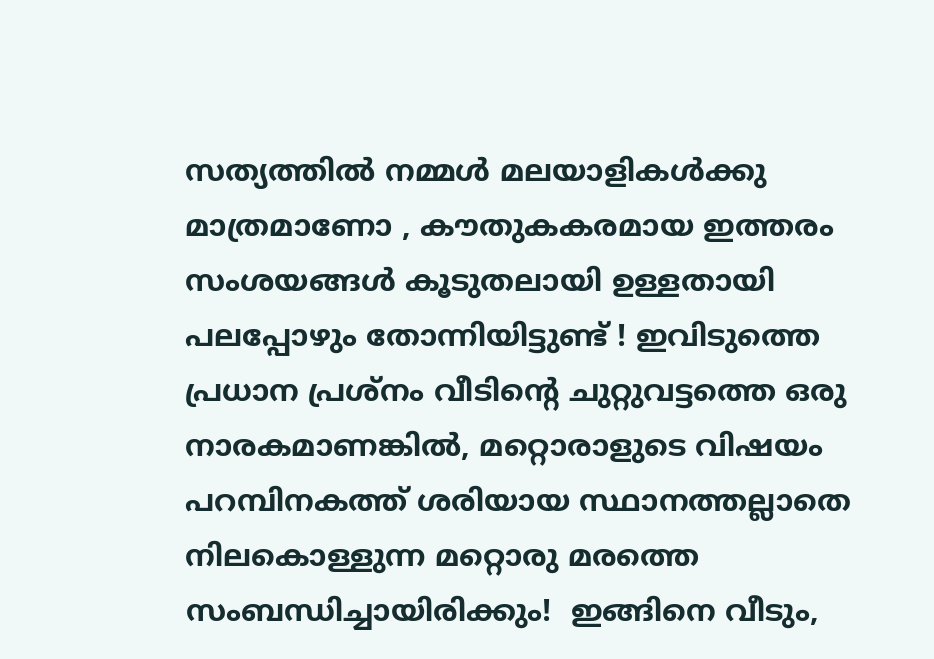സത്യത്തിൽ നമ്മൾ മലയാളികൾക്കു മാത്രമാണോ , കൗതുകകരമായ ഇത്തരം സംശയങ്ങൾ കൂടുതലായി ഉള്ളതായി പലപ്പോഴും തോന്നിയിട്ടുണ്ട് ! ഇവിടുത്തെ പ്രധാന പ്രശ്നം വീടിൻ്റെ ചുറ്റുവട്ടത്തെ ഒരു നാരകമാണങ്കിൽ, മറ്റൊരാളുടെ വിഷയം പറമ്പിനകത്ത് ശരിയായ സ്ഥാനത്തല്ലാതെ നിലകൊള്ളുന്ന മറ്റൊരു മരത്തെ സംബന്ധിച്ചായിരിക്കും!  ഇങ്ങിനെ വീടും,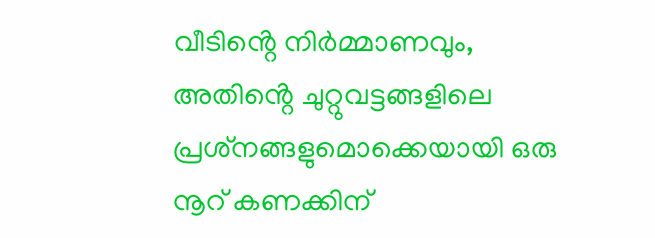വീടിൻ്റെ നിർമ്മാണവും, അതിൻ്റെ ചുറ്റുവട്ടങ്ങളിലെ പ്രശ്‌നങ്ങളുമൊക്കെയായി ഒരു നൂറ് കണക്കിന്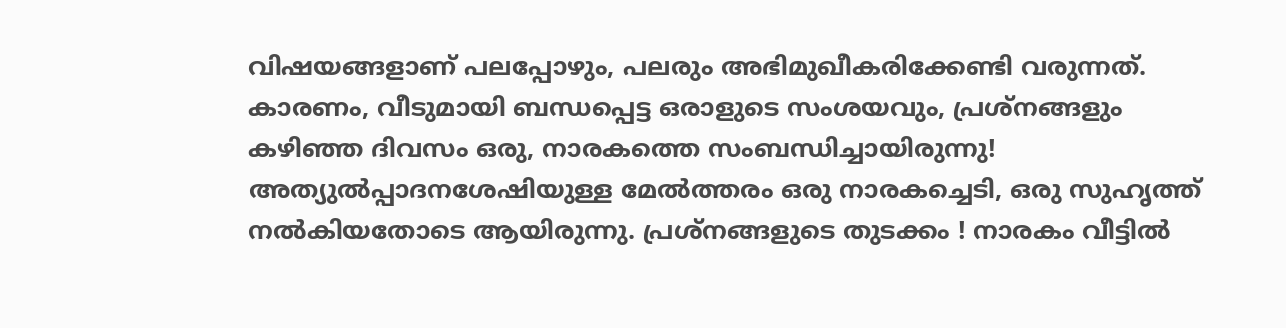വിഷയങ്ങളാണ് പലപ്പോഴും, പലരും അഭിമുഖീകരിക്കേണ്ടി വരുന്നത്. കാരണം, വീടുമായി ബന്ധപ്പെട്ട ഒരാളുടെ സംശയവും, പ്രശ്നങ്ങളും കഴിഞ്ഞ ദിവസം ഒരു, നാരകത്തെ സംബന്ധിച്ചായിരുന്നു! അത്യുൽപ്പാദനശേഷിയുള്ള മേൽത്തരം ഒരു നാരകച്ചെടി, ഒരു സുഹൃത്ത് നൽകിയതോടെ ആയിരുന്നു. പ്രശ്നങ്ങളുടെ തുടക്കം ! നാരകം വീട്ടിൽ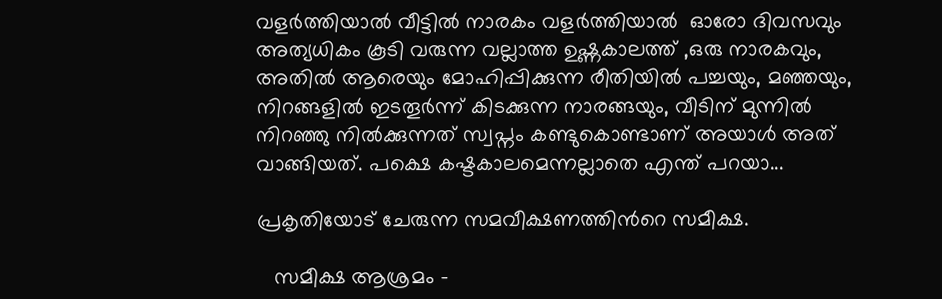വളർത്തിയാൽ വീട്ടിൽ നാരകം വളർത്തിയാൽ  ഓരോ ദിവസവും അത്യധികം കൂടി വരുന്ന വല്ലാത്ത ഉഷ്ണകാലത്ത് ,ഒരു നാരകവും, അതിൽ ആരെയും മോഹിപ്പിക്കുന്ന രീതിയിൽ പച്ചയും, മഞ്ഞയും, നിറങ്ങളിൽ ഇടതൂർന്ന് കിടക്കുന്ന നാരങ്ങയും, വീടിന് മുന്നിൽ നിറഞ്ഞു നിൽക്കുന്നത് സ്വപ്നം കണ്ടുകൊണ്ടാണ് അയാൾ അത് വാങ്ങിയത്. പക്ഷെ കഷ്ടകാലമെന്നല്ലാതെ എന്ത് പറയാ...

പ്രകൃതിയോട് ചേരുന്ന സമവീക്ഷണത്തിൻറെ സമീക്ഷ.

   സമീക്ഷ ആശ്രമം -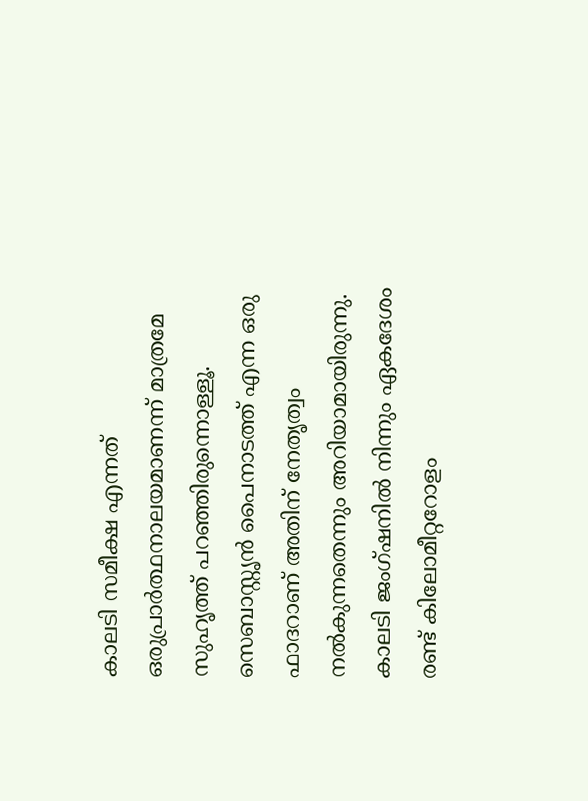കാലടി സമീക്ഷ എന്നത് ഒരുപ്രാർത്ഥനാലയമാണന്ന് മാത്രമേ സുഹൃത്ത് പറഞ്ഞിരുന്നൊള്ളൂ. സെബാസ്റ്റൃൻ പൈനാടത്ത് എന്ന ഒരു ഫാദറാണ് അതിന് നേതൃത്വം നൽകുന്നതെന്നും അറിയാമായിരുന്നു. കാലടി ജംഗ്ഷനിൽ നിന്നും ഏകദേശം രണ്ട് കിലോമീറ്ററോളം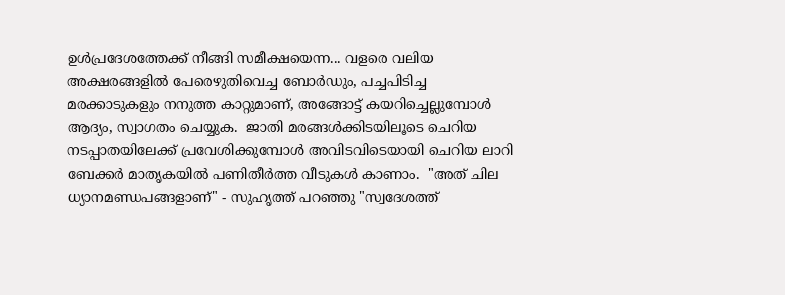ഉൾപ്രദേശത്തേക്ക് നീങ്ങി സമീക്ഷയെന്ന... വളരെ വലിയ അക്ഷരങ്ങളിൽ പേരെഴുതിവെച്ച ബോർഡും, പച്ചപിടിച്ച മരക്കാടുകളും നനുത്ത കാറ്റുമാണ്, അങ്ങോട്ട് കയറിച്ചെല്ലുമ്പോൾ ആദ്യം, സ്വാഗതം ചെയ്യുക.  ജാതി മരങ്ങൾക്കിടയിലൂടെ ചെറിയ നടപ്പാതയിലേക്ക് പ്രവേശിക്കുമ്പോൾ അവിടവിടെയായി ചെറിയ ലാറി ബേക്കർ മാതൃകയിൽ പണിതീർത്ത വീടുകൾ കാണാം.  "അത് ചില ധ്യാനമണ്ഡപങ്ങളാണ്" - സുഹൃത്ത് പറഞ്ഞു "സ്വദേശത്ത്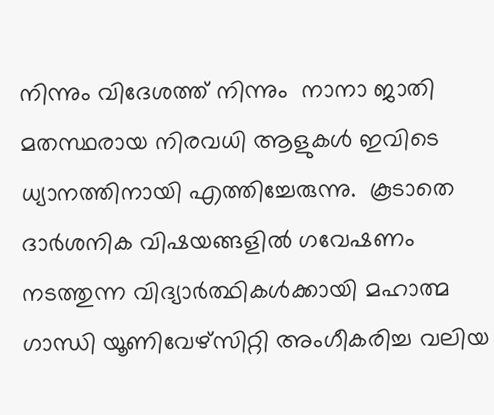നിന്നും വിദേശത്ത് നിന്നും  നാനാ ജാതി മതസ്ഥരായ നിരവധി ആളുകൾ ഇവിടെ ധ്യാനത്തിനായി എത്തിച്ചേരുന്നു.  കൂടാതെ ദാർശനിക വിഷയങ്ങളിൽ ഗവേഷണം നടത്തുന്ന വിദ്യാർത്ഥികൾക്കായി മഹാത്മ ഗാന്ധി യൂണിവേഴ്സിറ്റി അംഗീകരിച്ച വലിയ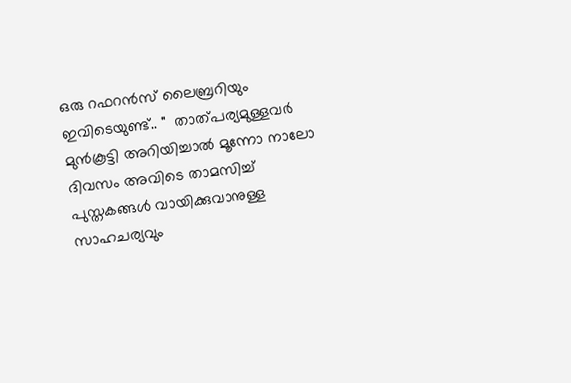ഒരു റഫറൻസ് ലൈബ്രറിയും ഇവിടെയുണ്ട്.. "  താത്പര്യമുള്ളവർ മുൻകൂട്ടി അറിയിച്ചാൽ മൂന്നോ നാലോ ദിവസം അവിടെ താമസിച്ച് പുസ്തകങ്ങൾ വായിക്കുവാനുള്ള സാഹചര്യവും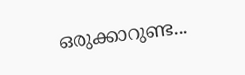ഒരുക്കാറുണ്ട...